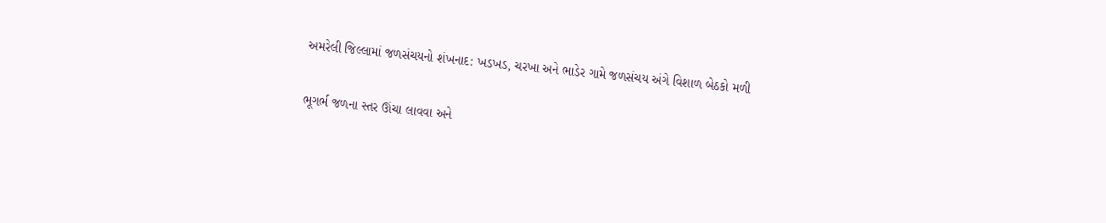અમરેલી જિલ્લામાં જળસંચયનો શંખનાદ: ખડખડ, ચરખા અને ભાડેર ગામે જળસંચય અંગે વિશાળ બેઠકો મળી

ભૂગર્ભ જળના સ્તર ઊંચા લાવવા અને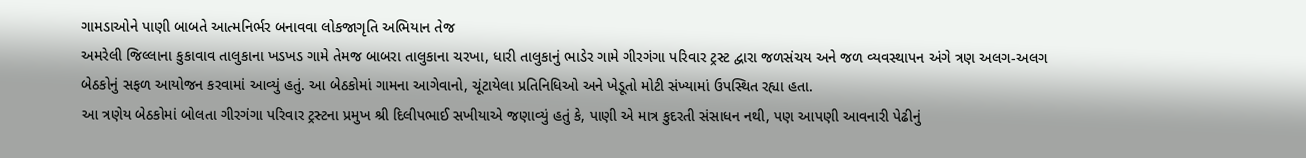ગામડાઓને પાણી બાબતે આત્મનિર્ભર બનાવવા લોકજાગૃતિ અભિયાન તેજ
અમરેલી જિલ્લાના કુકાવાવ તાલુકાના ખડખડ ગામે તેમજ બાબરા તાલુકાના ચરખા, ધારી તાલુકાનું ભાડેર ગામે ગીરગંગા પરિવાર ટ્રસ્ટ દ્વારા જળસંચય અને જળ વ્યવસ્થાપન અંગે ત્રણ અલગ-અલગ બેઠકોનું સફળ આયોજન કરવામાં આવ્યું હતું. આ બેઠકોમાં ગામના આગેવાનો, ચૂંટાયેલા પ્રતિનિધિઓ અને ખેડૂતો મોટી સંખ્યામાં ઉપસ્થિત રહ્યા હતા.
આ ત્રણેય બેઠકોમાં બોલતા ગીરગંગા પરિવાર ટ્રસ્ટના પ્રમુખ શ્રી દિલીપભાઈ સખીયાએ જણાવ્યું હતું કે, પાણી એ માત્ર કુદરતી સંસાધન નથી, પણ આપણી આવનારી પેઢીનું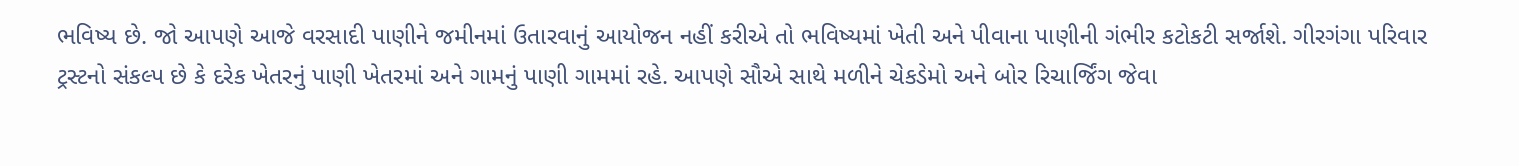ભવિષ્ય છે. જો આપણે આજે વરસાદી પાણીને જમીનમાં ઉતારવાનું આયોજન નહીં કરીએ તો ભવિષ્યમાં ખેતી અને પીવાના પાણીની ગંભીર કટોકટી સર્જાશે. ગીરગંગા પરિવાર ટ્રસ્ટનો સંકલ્પ છે કે દરેક ખેતરનું પાણી ખેતરમાં અને ગામનું પાણી ગામમાં રહે. આપણે સૌએ સાથે મળીને ચેકડેમો અને બોર રિચાર્જિંગ જેવા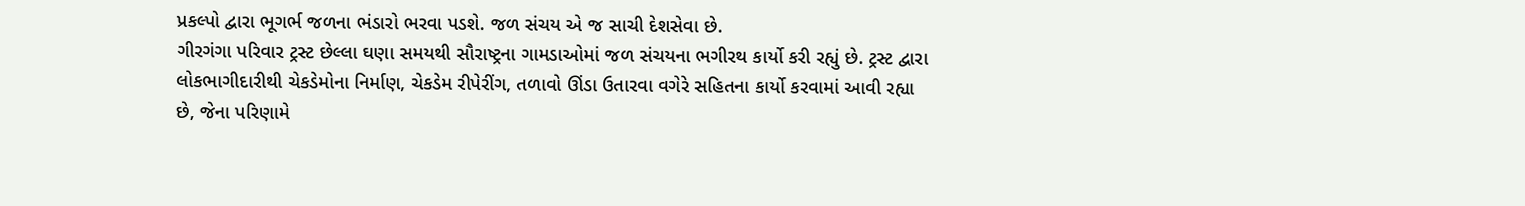પ્રકલ્પો દ્વારા ભૂગર્ભ જળના ભંડારો ભરવા પડશે. જળ સંચય એ જ સાચી દેશસેવા છે.
ગીરગંગા પરિવાર ટ્રસ્ટ છેલ્લા ઘણા સમયથી સૌરાષ્ટ્રના ગામડાઓમાં જળ સંચયના ભગીરથ કાર્યો કરી રહ્યું છે. ટ્રસ્ટ દ્વારા લોકભાગીદારીથી ચેકડેમોના નિર્માણ, ચેકડેમ રીપેરીંગ, તળાવો ઊંડા ઉતારવા વગેરે સહિતના કાર્યો કરવામાં આવી રહ્યા છે, જેના પરિણામે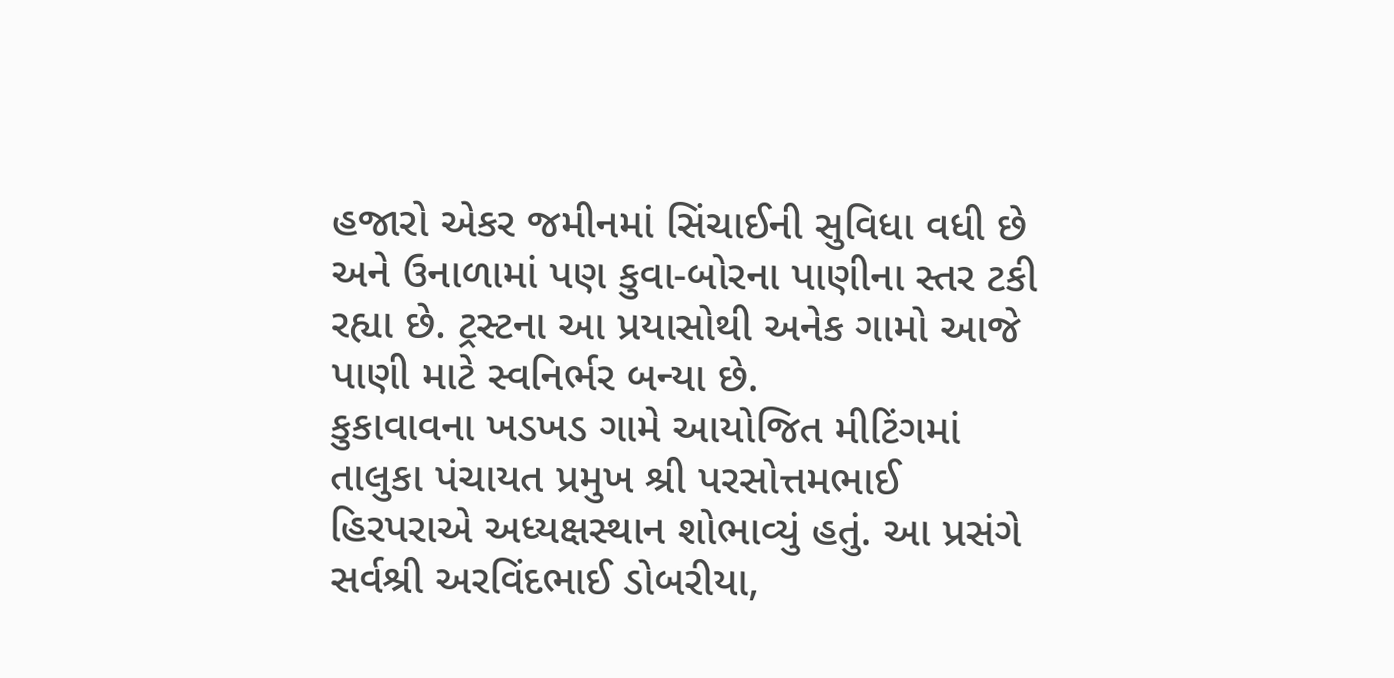હજારો એકર જમીનમાં સિંચાઈની સુવિધા વધી છે અને ઉનાળામાં પણ કુવા-બોરના પાણીના સ્તર ટકી રહ્યા છે. ટ્રસ્ટના આ પ્રયાસોથી અનેક ગામો આજે પાણી માટે સ્વનિર્ભર બન્યા છે.
કુકાવાવના ખડખડ ગામે આયોજિત મીટિંગમાં તાલુકા પંચાયત પ્રમુખ શ્રી પરસોત્તમભાઈ હિરપરાએ અધ્યક્ષસ્થાન શોભાવ્યું હતું. આ પ્રસંગે સર્વશ્રી અરવિંદભાઈ ડોબરીયા,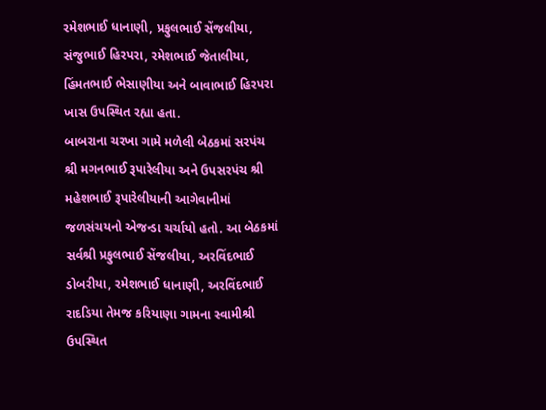રમેશભાઈ ધાનાણી, પ્રફુલભાઈ સેંજલીયા, સંજુભાઈ હિરપરા, રમેશભાઈ જેતાલીયા, હિંમતભાઈ ભેસાણીયા અને બાવાભાઈ હિરપરા ખાસ ઉપસ્થિત રહ્યા હતા.
બાબરાના ચરખા ગામે મળેલી બેઠકમાં સરપંચ શ્રી મગનભાઈ રૂપારેલીયા અને ઉપસરપંચ શ્રી મહેશભાઈ રૂપારેલીયાની આગેવાનીમાં જળસંચયનો એજન્ડા ચર્ચાયો હતો. આ બેઠકમાં સર્વશ્રી પ્રફુલભાઈ સેંજલીયા, અરવિંદભાઈ ડોબરીયા, રમેશભાઈ ધાનાણી, અરવિંદભાઈ રાદડિયા તેમજ કરિયાણા ગામના સ્વામીશ્રી ઉપસ્થિત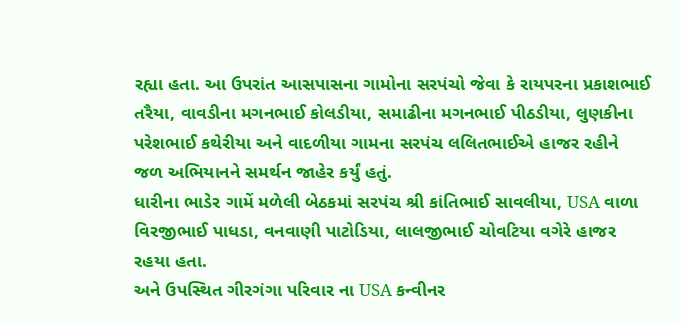રહ્યા હતા. આ ઉપરાંત આસપાસના ગામોના સરપંચો જેવા કે રાયપરના પ્રકાશભાઈ તરૈયા, વાવડીના મગનભાઈ કોલડીયા, સમાઢીના મગનભાઈ પીઠડીયા, લુણકીના પરેશભાઈ કથેરીયા અને વાદળીયા ગામના સરપંચ લલિતભાઈએ હાજર રહીને જળ અભિયાનને સમર્થન જાહેર કર્યું હતું.
ધારીના ભાડેર ગામેં મળેલી બેઠકમાં સરપંચ શ્રી કાંતિભાઈ સાવલીયા, USA વાળા વિરજીભાઈ પાધડા, વનવાણી પાટોડિયા, લાલજીભાઈ ચોવટિયા વગેરે હાજર રહયા હતા.
અને ઉપસ્થિત ગીરગંગા પરિવાર ના USA કન્વીનર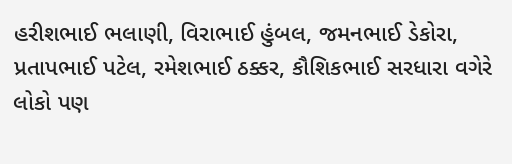હરીશભાઈ ભલાણી, વિરાભાઈ હુંબલ, જમનભાઈ ડેકોરા, પ્રતાપભાઈ પટેલ, રમેશભાઈ ઠક્કર, કૌશિકભાઈ સરધારા વગેરે લોકો પણ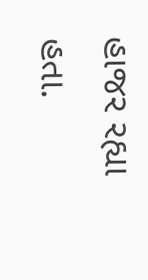હાજર રહ્યા હતા.